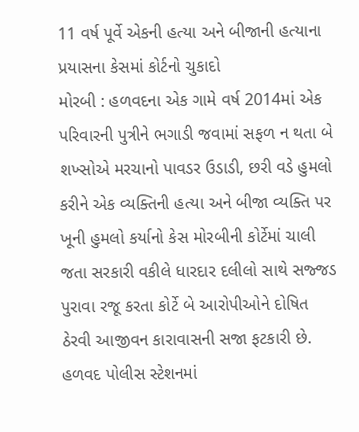11 વર્ષ પૂર્વે એકની હત્યા અને બીજાની હત્યાના પ્રયાસના કેસમાં કોર્ટનો ચુકાદો
મોરબી : હળવદના એક ગામે વર્ષ 2014માં એક પરિવારની પુત્રીને ભગાડી જવામાં સફળ ન થતા બે શખ્સોએ મરચાનો પાવડર ઉડાડી, છરી વડે હુમલો કરીને એક વ્યક્તિની હત્યા અને બીજા વ્યક્તિ પર ખૂની હુમલો કર્યાનો કેસ મોરબીની કોર્ટેમાં ચાલી જતા સરકારી વકીલે ધારદાર દલીલો સાથે સજ્જડ પુરાવા રજૂ કરતા કોર્ટે બે આરોપીઓને દોષિત ઠેરવી આજીવન કારાવાસની સજા ફટકારી છે.
હળવદ પોલીસ સ્ટેશનમાં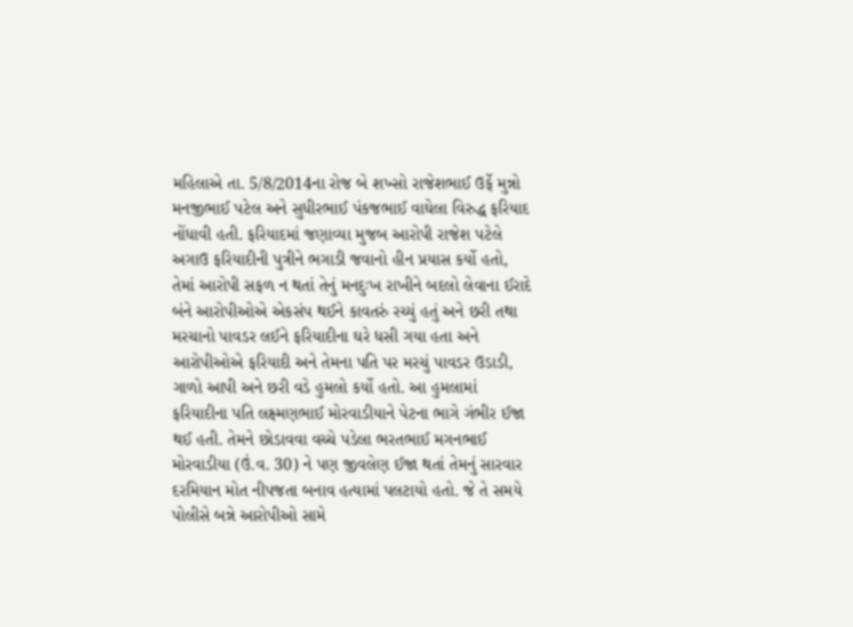મહિલાએ તા. 5/8/2014ના રોજ બે શખ્સો રાજેશભાઈ ઉર્ફે મુન્નો મનજીભાઈ પટેલ અને સુધીરભાઈ પંકજભાઈ વાઘેલા વિરુદ્ધ ફરિયાદ નોંધાવી હતી. ફરિયાદમાં જણાવ્યા મુજબ આરોપી રાજેશ પટેલે અગાઉ ફરિયાદીની પુત્રીને ભગાડી જવાનો હીન પ્રયાસ કર્યો હતો, તેમાં આરોપી સફળ ન થતાં તેનું મનદુઃખ રાખીને બદલો લેવાના ઈરાદે બંને આરોપીઓએ એકસંપ થઈને કાવતરું રચ્યું હતું અને છરી તથા મરચાનો પાવડર લઈને ફરિયાદીના ઘરે ધસી ગયા હતા અને આરોપીઓએ ફરિયાદી અને તેમના પતિ પર મરચું પાવડર ઉડાડી, ગાળો આપી અને છરી વડે હુમલો કર્યો હતો. આ હુમલામાં ફરિયાદીના પતિ લક્ષ્મણભાઈ મોરવાડીયાને પેટના ભાગે ગંભીર ઈજા થઈ હતી. તેમને છોડાવવા વચ્ચે પડેલા ભરતભાઈ મગનભાઈ મોરવાડીયા (ઉં.વ. 30) ને પણ જીવલેણ ઈજા થતાં તેમનું સારવાર દરમિયાન મોત નીપજતા બનાવ હત્યામાં પલટાયો હતો. જે તે સમયે પોલીસે બન્ને આરોપીઓ સામે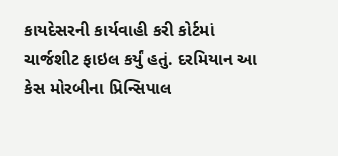કાયદેસરની કાર્યવાહી કરી કોર્ટમાં ચાર્જશીટ ફાઇલ કર્યું હતું. દરમિયાન આ કેસ મોરબીના પ્રિન્સિપાલ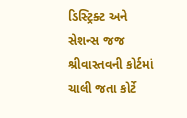ડિસ્ટ્રિક્ટ અને સેશન્સ જજ શ્રીવાસ્તવની કોર્ટમાં ચાલી જતા કોર્ટે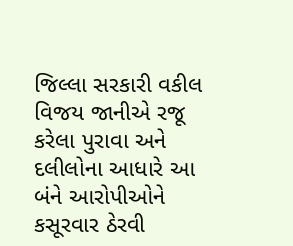જિલ્લા સરકારી વકીલ વિજય જાનીએ રજૂ કરેલા પુરાવા અને દલીલોના આધારે આ બંને આરોપીઓને કસૂરવાર ઠેરવી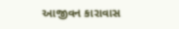આજીવન કારાવાસ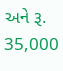અને રૂ. 35,000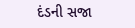દંડની સજા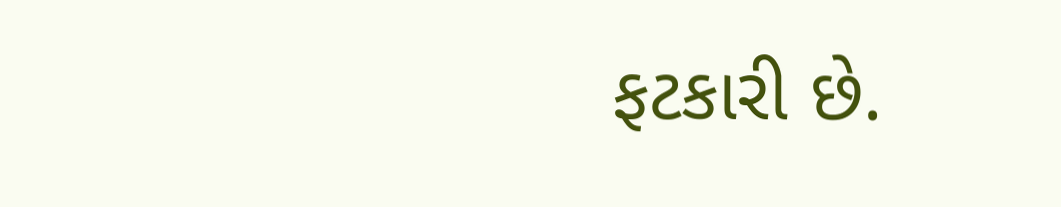ફટકારી છે.